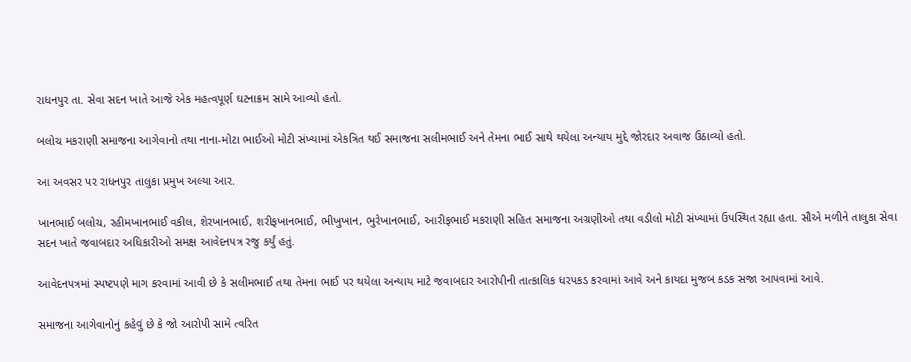રાધનપુર તા. સેવા સદન ખાતે આજે એક મહત્વપૂર્ણ ઘટનાક્રમ સામે આવ્યો હતો.

બલોચ મકરાણી સમાજના આગેવાનો તથા નાના-મોટા ભાઈઓ મોટી સંખ્યામાં એકત્રિત થઈ સમાજના સલીમભાઈ અને તેમના ભાઈ સાથે થયેલા અન્યાય મુદ્દે જોરદાર અવાજ ઉઠાવ્યો હતો.

આ અવસર પર રાધનપુર તાલુકા પ્રમુખ અલ્યા આર.

ખાનભાઈ બલોચ, રહીમખાનભાઈ વકીલ, શેરખાનભાઈ, શરીફખાનભાઈ, ભીખુખાન, ભુરેખાનભાઈ, આરીફભાઈ મકરાણી સહિત સમાજના અગ્રણીઓ તથા વડીલો મોટી સંખ્યામાં ઉપસ્થિત રહ્યા હતા. સૌએ મળીને તાલુકા સેવા સદન ખાતે જવાબદાર અધિકારીઓ સમક્ષ આવેદનપત્ર રજુ કર્યું હતું.

આવેદનપત્રમાં સ્પષ્ટપણે માગ કરવામાં આવી છે કે સલીમભાઈ તથા તેમના ભાઈ પર થયેલા અન્યાય માટે જવાબદાર આરોપીની તાત્કાલિક ધરપકડ કરવામાં આવે અને કાયદા મુજબ કડક સજા આપવામાં આવે.

સમાજના આગેવાનોનું કહેવું છે કે જો આરોપી સામે ત્વરિત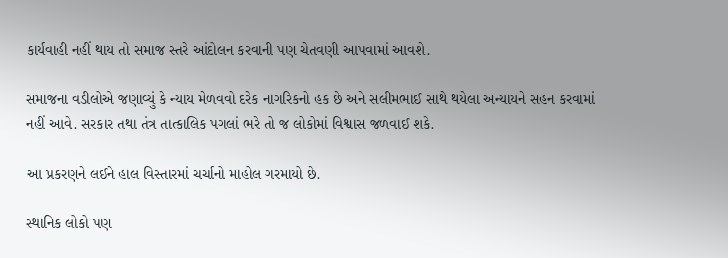કાર્યવાહી નહીં થાય તો સમાજ સ્તરે આંદોલન કરવાની પણ ચેતવણી આપવામાં આવશે.

સમાજના વડીલોએ જણાવ્યું કે ન્યાય મેળવવો દરેક નાગરિકનો હક છે અને સલીમભાઈ સાથે થયેલા અન્યાયને સહન કરવામાં નહીં આવે. સરકાર તથા તંત્ર તાત્કાલિક પગલાં ભરે તો જ લોકોમાં વિશ્વાસ જળવાઈ શકે.

આ પ્રકરણને લઈને હાલ વિસ્તારમાં ચર્ચાનો માહોલ ગરમાયો છે.

સ્થાનિક લોકો પણ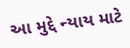આ મુદ્દે ન્યાય માટે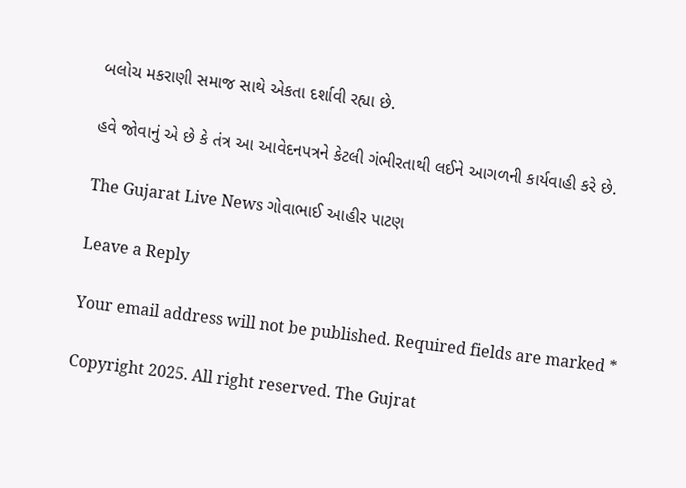બલોચ મકરાણી સમાજ સાથે એકતા દર્શાવી રહ્યા છે.

હવે જોવાનું એ છે કે તંત્ર આ આવેદનપત્રને કેટલી ગંભીરતાથી લઈને આગળની કાર્યવાહી કરે છે.

The Gujarat Live News ગોવાભાઈ આહીર પાટણ

Leave a Reply

Your email address will not be published. Required fields are marked *

Copyright 2025. All right reserved. The Gujrat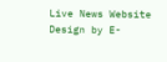Live News Website Design by E-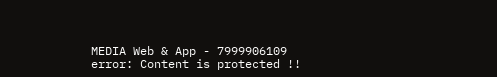MEDIA Web & App - 7999906109
error: Content is protected !!